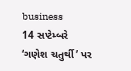business
14 સપ્ટેમ્બરે ‘ગણેશ ચતુર્થી’ પર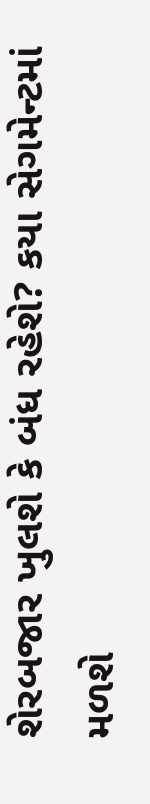શેરબજાર ખુલશે કે બંધ રહેશે? કયા સેગમેન્ટમાં મળશે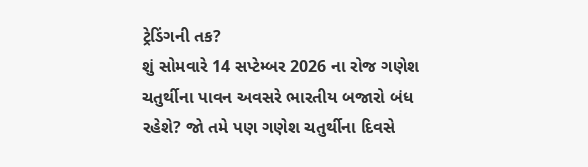ટ્રેડિંગની તક?
શું સોમવારે 14 સપ્ટેમ્બર 2026 ના રોજ ગણેશ ચતુર્થીના પાવન અવસરે ભારતીય બજારો બંધ રહેશે? જો તમે પણ ગણેશ ચતુર્થીના દિવસે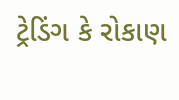ટ્રેડિંગ કે રોકાણ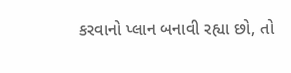કરવાનો પ્લાન બનાવી રહ્યા છો, તો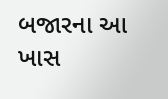બજારના આ ખાસ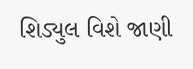શિડ્યુલ વિશે જાણી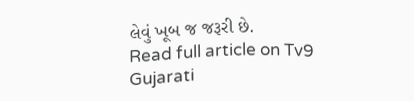લેવું ખૂબ જ જરૂરી છે.
Read full article on Tv9 Gujarati